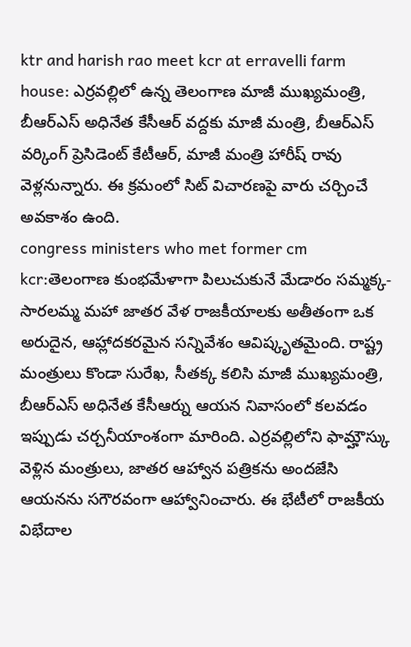ktr and harish rao meet kcr at erravelli farm house: ఎర్రవల్లిలో ఉన్న తెలంగాణ మాజీ ముఖ్యమంత్రి, బీఆర్ఎస్ అధినేత కేసీఆర్ వద్దకు మాజీ మంత్రి, బీఆర్ఎస్ వర్కింగ్ ప్రెసిడెంట్ కేటీఆర్, మాజీ మంత్రి హారీష్ రావు వెళ్లనున్నారు. ఈ క్రమంలో సిట్ విచారణపై వారు చర్చించే అవకాశం ఉంది.
congress ministers who met former cm kcr:తెలంగాణ కుంభమేళాగా పిలుచుకునే మేడారం సమ్మక్క-సారలమ్మ మహా జాతర వేళ రాజకీయాలకు అతీతంగా ఒక అరుదైన, ఆహ్లాదకరమైన సన్నివేశం ఆవిష్కృతమైంది. రాష్ట్ర మంత్రులు కొండా సురేఖ, సీతక్క కలిసి మాజీ ముఖ్యమంత్రి, బీఆర్ఎస్ అధినేత కేసీఆర్ను ఆయన నివాసంలో కలవడం ఇప్పుడు చర్చనీయాంశంగా మారింది. ఎర్రవల్లిలోని ఫామ్హౌస్కు వెళ్లిన మంత్రులు, జాతర ఆహ్వాన పత్రికను అందజేసి ఆయనను సగౌరవంగా ఆహ్వానించారు. ఈ భేటీలో రాజకీయ విభేదాల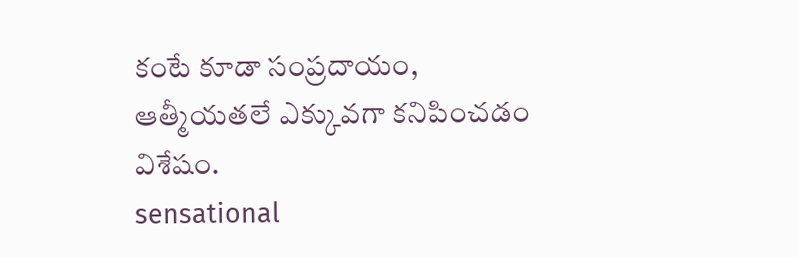కంటే కూడా సంప్రదాయం, ఆత్మీయతలే ఎక్కువగా కనిపించడం విశేషం.
sensational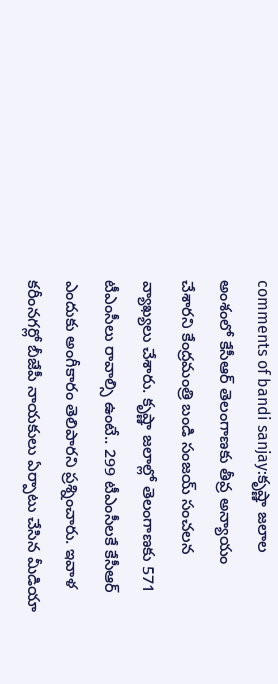comments of bandi sanjay:కృష్ణా జలాల అంశంలో కేసీఆర్ తెలంగాణకు తీవ్ర అన్యాయం చేశారని కేంద్రమంత్రి బండి సంజయ్ సంచలన వ్యాఖ్యలు చేశారు. కృష్ణా జలాల్లో తెలంగాణకు 571 టీఎంసీలు రావాల్సి ఉంటే.. 299 టీఎంసీలకే కేసీఆర్ ఎందుకు అంగీకారం తెలిపారని ప్రశ్నించారు. ఇవాళ కరీంనగర్లో బీజేపీ నాయకులు ఏర్పాటు చేసిన మీడియా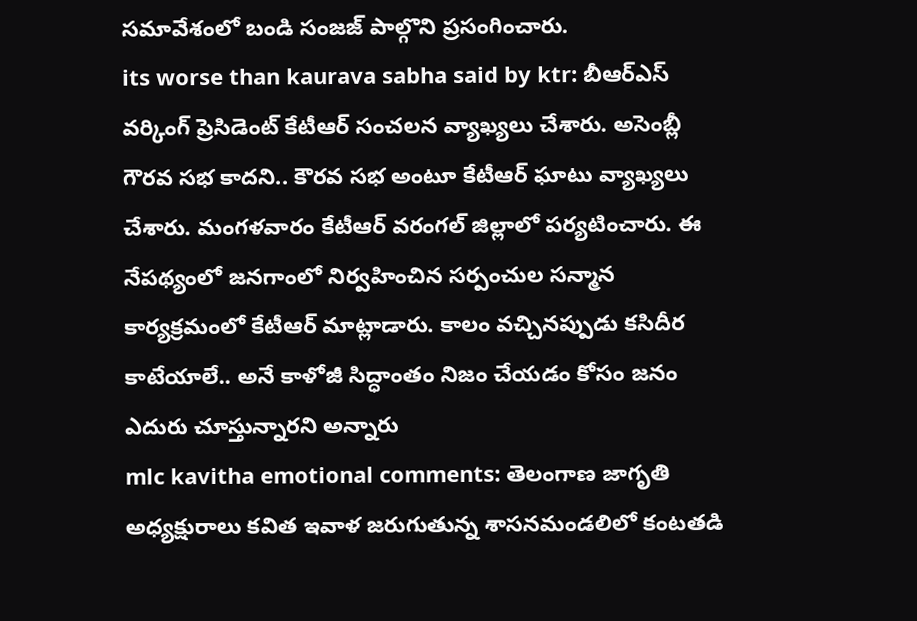సమావేశంలో బండి సంజజ్ పాల్గొని ప్రసంగించారు.
its worse than kaurava sabha said by ktr: బీఆర్ఎస్ వర్కింగ్ ప్రెసిడెంట్ కేటీఆర్ సంచలన వ్యాఖ్యలు చేశారు. అసెంబ్లీ గౌరవ సభ కాదని.. కౌరవ సభ అంటూ కేటీఆర్ ఘాటు వ్యాఖ్యలు చేశారు. మంగళవారం కేటీఆర్ వరంగల్ జిల్లాలో పర్యటించారు. ఈ నేపథ్యంలో జనగాంలో నిర్వహించిన సర్పంచుల సన్మాన కార్యక్రమంలో కేటీఆర్ మాట్లాడారు. కాలం వచ్చినప్పుడు కసిదీర కాటేయాలే.. అనే కాళోజీ సిద్ధాంతం నిజం చేయడం కోసం జనం ఎదురు చూస్తున్నారని అన్నారు
mlc kavitha emotional comments: తెలంగాణ జాగృతి అధ్యక్షురాలు కవిత ఇవాళ జరుగుతున్న శాసనమండలిలో కంటతడి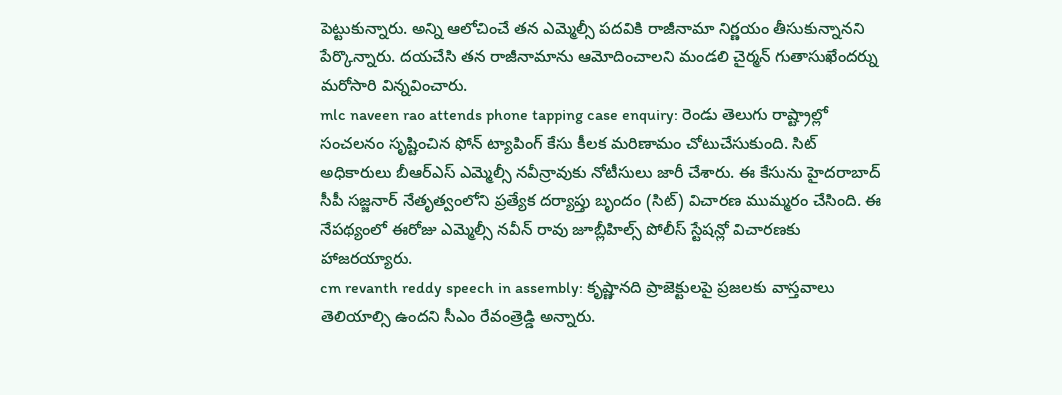పెట్టుకున్నారు. అన్ని ఆలోచించే తన ఎమ్మెల్సీ పదవికి రాజీనామా నిర్ణయం తీసుకున్నానని పేర్కొన్నారు. దయచేసి తన రాజీనామాను ఆమోదించాలని మండలి చైర్మన్ గుతాసుఖేందర్ను మరోసారి విన్నవించారు.
mlc naveen rao attends phone tapping case enquiry: రెండు తెలుగు రాష్ట్రాల్లో సంచలనం సృష్టించిన ఫోన్ ట్యాపింగ్ కేసు కీలక మరిణామం చోటుచేసుకుంది. సిట్ అధికారులు బీఆర్ఎస్ ఎమ్మెల్సీ నవీన్రావుకు నోటీసులు జారీ చేశారు. ఈ కేసును హైదరాబాద్ సీపీ సజ్జనార్ నేతృత్వంలోని ప్రత్యేక దర్యాప్తు బృందం (సిట్) విచారణ ముమ్మరం చేసింది. ఈ నేపథ్యంలో ఈరోజు ఎమ్మెల్సీ నవీన్ రావు జూబ్లీహిల్స్ పోలీస్ స్టేషన్లో విచారణకు హాజరయ్యారు.
cm revanth reddy speech in assembly: కృష్ణానది ప్రాజెక్టులపై ప్రజలకు వాస్తవాలు తెలియాల్సి ఉందని సీఎం రేవంత్రెడ్డి అన్నారు.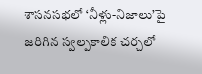శాసనసభలో ‘నీళ్లు-నిజాలు’పై జరిగిన స్వల్పకాలిక చర్చలో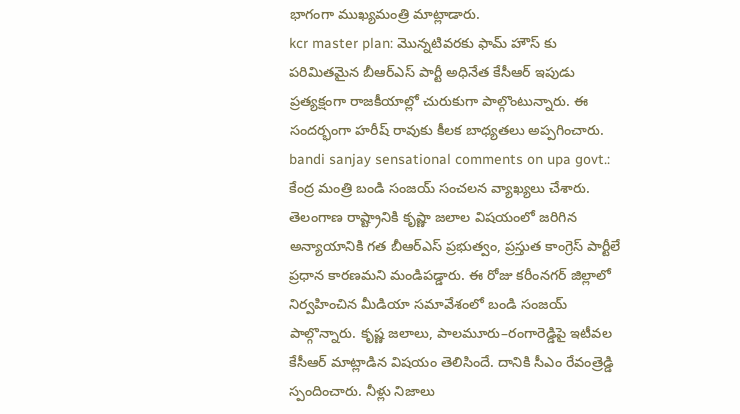భాగంగా ముఖ్యమంత్రి మాట్లాడారు.
kcr master plan: మొన్నటివరకు ఫామ్ హౌస్ కు పరిమితమైన బీఆర్ఎస్ పార్టీ అధినేత కేసీఆర్ ఇపుడు ప్రత్యక్షంగా రాజకీయాల్లో చురుకుగా పాల్గొంటున్నారు. ఈ సందర్భంగా హరీష్ రావుకు కీలక బాధ్యతలు అప్పగించారు.
bandi sanjay sensational comments on upa govt.: కేంద్ర మంత్రి బండి సంజయ్ సంచలన వ్యాఖ్యలు చేశారు. తెలంగాణ రాష్ట్రానికి కృష్ణా జలాల విషయంలో జరిగిన అన్యాయానికి గత బీఆర్ఎస్ ప్రభుత్వం, ప్రస్తుత కాంగ్రెస్ పార్టీలే ప్రధాన కారణమని మండిపడ్డారు. ఈ రోజు కరీంనగర్ జిల్లాలో నిర్వహించిన మీడియా సమావేశంలో బండి సంజయ్ పాల్గొన్నారు. కృష్ణ జలాలు, పాలమూరు–రంగారెడ్డిపై ఇటీవల కేసీఆర్ మాట్లాడిన విషయం తెలిసిందే. దానికి సీఎం రేవంత్రెడ్డి స్పందించారు. నీళ్లు నిజాలు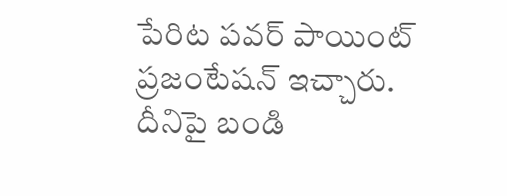పేరిట పవర్ పాయింట్ ప్రజంటేషన్ ఇచ్చారు. దీనిపై బండి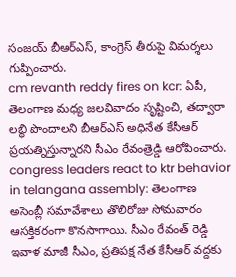సంజయ్ బీఆర్ఎస్, కాంగ్రెస్ తీరుపై విమర్శలు గుప్పించారు.
cm revanth reddy fires on kcr: ఏపీ, తెలంగాణ మధ్య జలవివాదం సృష్టించి, తద్వారా లబ్ధి పొందాలని బీఆర్ఎస్ అధినేత కేసీఆర్ ప్రయత్నిస్తున్నారని సీఎం రేవంత్రెడ్డి ఆరోపించారు.
congress leaders react to ktr behavior in telangana assembly: తెలంగాణ అసెంబ్లీ సమావేశాలు తొలిరోజు సోమవారం ఆసక్తికరంగా కొనసాగాయి. సీఎం రేవంత్ రెడ్డి ఇవాళ మాజీ సీఎం, ప్రతిపక్ష నేత కేసీఆర్ వద్దకు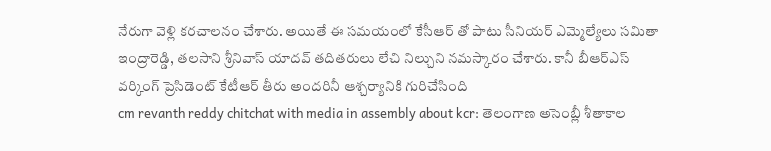నేరుగా వెళ్లి కరచాలనం చేశారు. అయితే ఈ సమయంలో కేసీఆర్ తో పాటు సీనియర్ ఎమ్మెల్యేలు సమితా ఇంద్రారెడ్డి, తలసాని శ్రీనివాస్ యాదవ్ తదితరులు లేచి నిల్చుని నమస్కారం చేశారు. కానీ బీఆర్ఎస్ వర్కింగ్ ప్రెసిడెంట్ కేటీఆర్ తీరు అందరినీ ఆశ్చర్యానికి గురిచేసింది
cm revanth reddy chitchat with media in assembly about kcr: తెలంగాణ అసెంబ్లీ శీతాకాల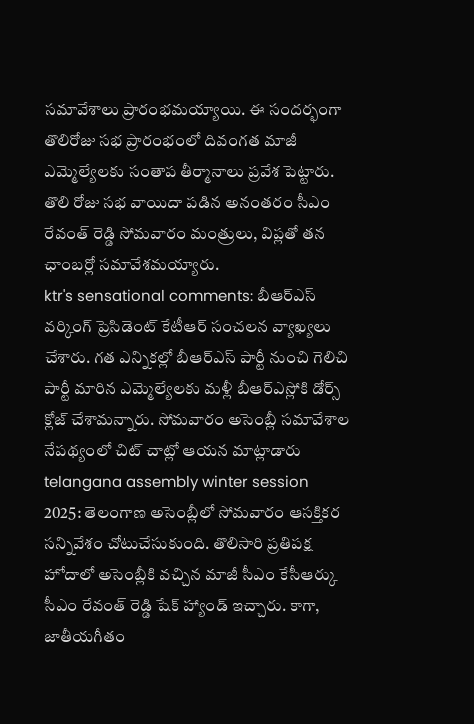సమావేశాలు ప్రారంభమయ్యాయి. ఈ సందర్భంగా తొలిరోజు సభ ప్రారంభంలో దివంగత మాజీ ఎమ్మెల్యేలకు సంతాప తీర్మానాలు ప్రవేశ పెట్టారు. తొలి రోజు సభ వాయిదా పడిన అనంతరం సీఎం రేవంత్ రెడ్డి సోమవారం మంత్రులు, విప్లతో తన ఛాంబర్లో సమావేశమయ్యారు.
ktr's sensational comments: బీఆర్ఎస్ వర్కింగ్ ప్రెసిడెంట్ కేటీఆర్ సంచలన వ్యాఖ్యలు చేశారు. గత ఎన్నికల్లో బీఆర్ఎస్ పార్టీ నుంచి గెలిచి పార్టీ మారిన ఎమ్మెల్యేలకు మళ్లీ బీఆర్ఎస్లోకి డోర్స్ క్లోజ్ చేశామన్నారు. సోమవారం అసెంబ్లీ సమావేశాల నేపథ్యంలో చిట్ చాట్లో ఆయన మాట్లాడారు
telangana assembly winter session 2025: తెలంగాణ అసెంబ్లీలో సోమవారం ఆసక్తికర సన్నివేశం చోటుచేసుకుంది. తొలిసారి ప్రతిపక్ష హోదాలో అసెంబ్లీకి వచ్చిన మాజీ సీఎం కేసీఆర్కు సీఎం రేవంత్ రెడ్డి షేక్ హ్యాండ్ ఇచ్చారు. కాగా, జాతీయగీతం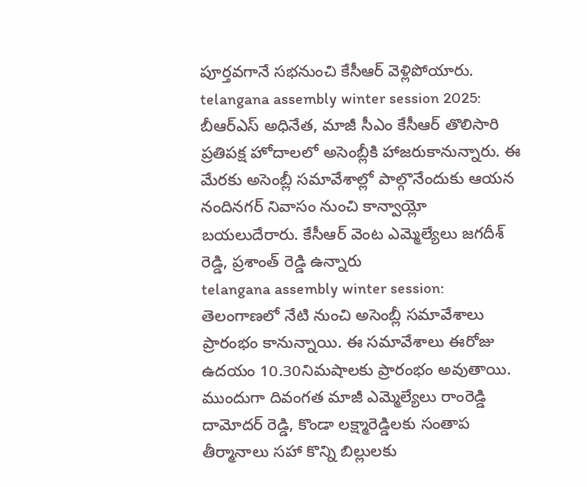పూర్తవగానే సభనుంచి కేసీఆర్ వెళ్లిపోయారు.
telangana assembly winter session 2025: బీఆర్ఎస్ అధినేత, మాజీ సీఎం కేసీఆర్ తొలిసారి ప్రతిపక్ష హోదాలలో అసెంబ్లీకి హాజరుకానున్నారు. ఈ మేరకు అసెంబ్లీ సమావేశాల్లో పాల్గొనేందుకు ఆయన నందినగర్ నివాసం నుంచి కాన్వాయ్లో బయలుదేరారు. కేసీఆర్ వెంట ఎమ్మెల్యేలు జగదీశ్ రెడ్డి, ప్రశాంత్ రెడ్డి ఉన్నారు
telangana assembly winter session: తెలంగాణలో నేటి నుంచి అసెంబ్లీ సమావేశాలు ప్రారంభం కానున్నాయి. ఈ సమావేశాలు ఈరోజు ఉదయం 10.30నిమషాలకు ప్రారంభం అవుతాయి. ముందుగా దివంగత మాజీ ఎమ్మెల్యేలు రాంరెడ్డి దామోదర్ రెడ్డి, కొండా లక్ష్మారెడ్డిలకు సంతాప తీర్మానాలు సహా కొన్ని బిల్లులకు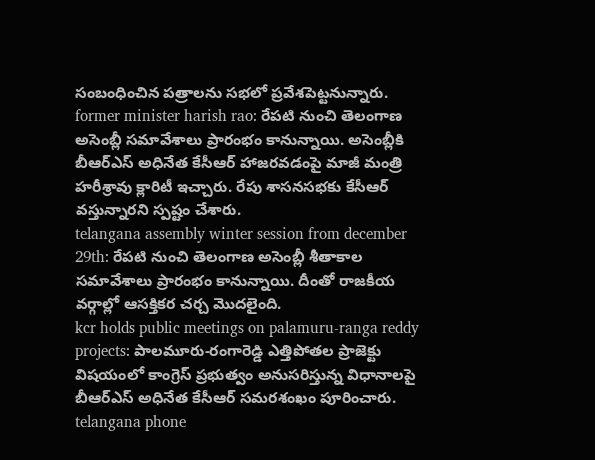సంబంధించిన పత్రాలను సభలో ప్రవేశపెట్టనున్నారు.
former minister harish rao: రేపటి నుంచి తెలంగాణ అసెంబ్లీ సమావేశాలు ప్రారంభం కానున్నాయి. అసెంబ్లీకి బీఆర్ఎస్ అధినేత కేసీఆర్ హాజరవడంపై మాజీ మంత్రి హరీశ్రావు క్లారిటీ ఇచ్చారు. రేపు శాసనసభకు కేసీఆర్ వస్తున్నారని స్పష్టం చేశారు.
telangana assembly winter session from december 29th: రేపటి నుంచి తెలంగాణ అసెంబ్లీ శీతాకాల సమావేశాలు ప్రారంభం కానున్నాయి. దీంతో రాజకీయ వర్గాల్లో ఆసక్తికర చర్చ మొదలైంది.
kcr holds public meetings on palamuru-ranga reddy projects: పాలమూరు-రంగారెడ్డి ఎత్తిపోతల ప్రాజెక్టు విషయంలో కాంగ్రెస్ ప్రభుత్వం అనుసరిస్తున్న విధానాలపై బీఆర్ఎస్ అధినేత కేసీఆర్ సమరశంఖం పూరించారు.
telangana phone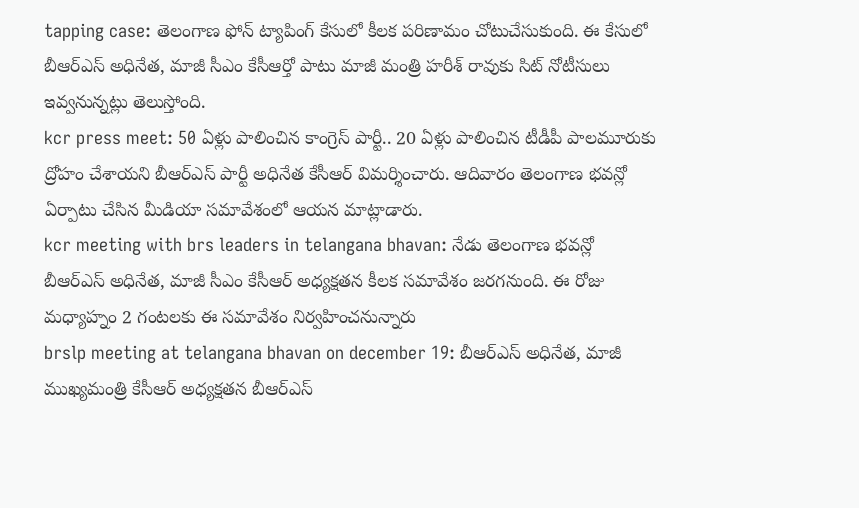tapping case: తెలంగాణ ఫోన్ ట్యాపింగ్ కేసులో కీలక పరిణామం చోటుచేసుకుంది. ఈ కేసులో బీఆర్ఎస్ అధినేత, మాజీ సీఎం కేసీఆర్తో పాటు మాజీ మంత్రి హరీశ్ రావుకు సిట్ నోటీసులు ఇవ్వనున్నట్లు తెలుస్తోంది.
kcr press meet: 50 ఏళ్లు పాలించిన కాంగ్రెస్ పార్టీ.. 20 ఏళ్లు పాలించిన టీడీపీ పాలమూరుకు ద్రోహం చేశాయని బీఆర్ఎస్ పార్టీ అధినేత కేసీఆర్ విమర్శించారు. ఆదివారం తెలంగాణ భవన్లో ఏర్పాటు చేసిన మీడియా సమావేశంలో ఆయన మాట్లాడారు.
kcr meeting with brs leaders in telangana bhavan: నేడు తెలంగాణ భవన్లో బీఆర్ఎస్ అధినేత, మాజీ సీఎం కేసీఆర్ అధ్యక్షతన కీలక సమావేశం జరగనుంది. ఈ రోజు మధ్యాహ్నం 2 గంటలకు ఈ సమావేశం నిర్వహించనున్నారు
brslp meeting at telangana bhavan on december 19: బీఆర్ఎస్ అధినేత, మాజీ ముఖ్యమంత్రి కేసీఆర్ అధ్యక్షతన బీఆర్ఎస్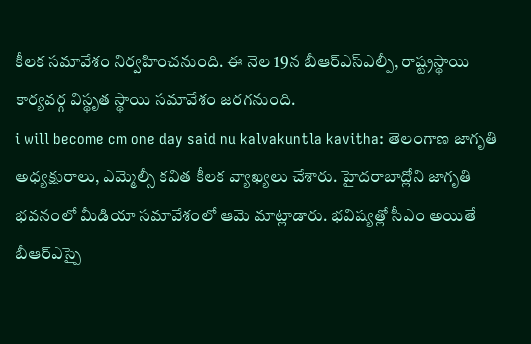కీలక సమావేశం నిర్వహించనుంది. ఈ నెల 19న బీఆర్ఎస్ఎల్పీ, రాష్ట్రస్థాయి కార్యవర్గ విస్థృత స్థాయి సమావేశం జరగనుంది.
i will become cm one day said nu kalvakuntla kavitha: తెలంగాణ జాగృతి అధ్యక్షురాలు, ఎమ్మెల్సీ కవిత కీలక వ్యాఖ్యలు చేశారు. హైదరాబాద్లోని జాగృతి భవనంలో మీడియా సమావేశంలో ఆమె మాట్లాడారు. భవిష్యత్లో సీఎం అయితే బీఆర్ఎస్పై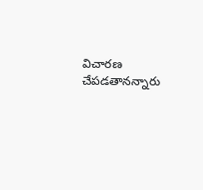విచారణ చేపడతానన్నారు